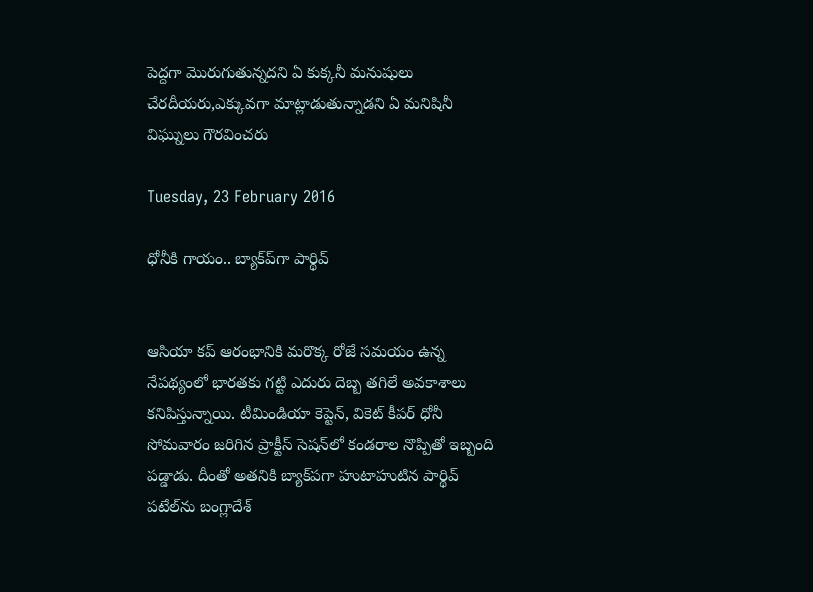పెద్దగా మొరుగుతున్నదని ఏ కుక్కనీ మనుషులు చేరదీయరు,ఎక్కువగా మాట్లాడుతున్నాడని ఏ మనిషినీ విఘ్నులు గౌరవించరు

Tuesday, 23 February 2016

ధోనీకి గాయం.. బ్యాక్‌ప్‌గా పార్థివ్‌


ఆసియా కప్‌ ఆరంభానికి మరొక్క రోజే సమయం ఉన్న నేపథ్యంలో భారతకు గట్టి ఎదురు దెబ్బ తగిలే అవకాశాలు కనిపిస్తున్నాయి. టీమిండియా కెప్టెన్‌, వికెట్‌ కీపర్‌ ధోనీ సోమవారం జరిగిన ప్రాక్టీస్‌ సెషన్‌లో కండరాల నొప్పితో ఇబ్బంది పడ్డాడు. దీంతో అతనికి బ్యాక్‌పగా హుటాహుటిన పార్థివ్‌ పటేల్‌ను బంగ్లాదేశ్‌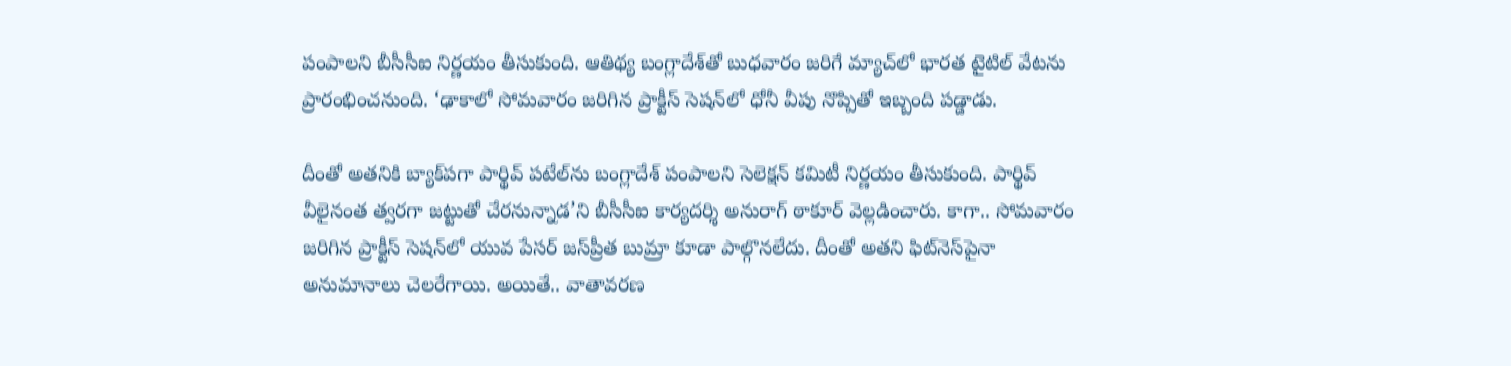పంపాలని బీసీసీఐ నిర్ణయం తీసుకుంది. ఆతిథ్య బంగ్లాదేశ్‌తో బుధవారం జరిగే మ్యాచ్‌లో భారత టైటిల్‌ వేటను ప్రారంభించనుంది. ‘ఢాకాలో సోమవారం జరిగిన ప్రాక్టీస్‌ సెషన్‌లో ధోనీ వీపు నొప్పితో ఇబ్బంది పడ్డాడు.

దీంతో అతనికి బ్యాక్‌పగా పార్థివ్‌ పటేల్‌ను బంగ్లాదేశ్‌ పంపాలని సెలెక్షన్‌ కమిటీ నిర్ణయం తీసుకుంది. పార్థివ్‌ వీలైనంత త్వరగా జట్టుతో చేరనున్నాడ’ని బీసీసీఐ కార్యదర్శి అనురాగ్‌ ఠాకూర్‌ వెల్లడించారు. కాగా.. సోమవారం జరిగిన ప్రాక్టీస్‌ సెషన్‌లో యువ పేసర్‌ జస్‌ప్రీత బుమ్రా కూడా పాల్గొనలేదు. దీంతో అతని ఫిట్‌నెస్‌పైనా అనుమానాలు చెలరేగాయి. అయితే.. వాతావరణ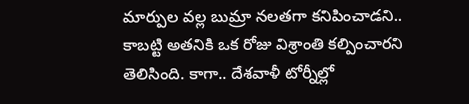మార్పుల వల్ల బుమ్రా నలతగా కనిపించాడని.. కాబట్టి అతనికి ఒక రోజు విశ్రాంతి కల్పించారని తెలిసింది. కాగా.. దేశవాళీ టోర్నీల్లో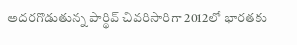అదరగొడుతున్న పార్థివ్‌ చివరిసారిగా 2012లో భారతకు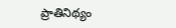ప్రాతినిథ్యం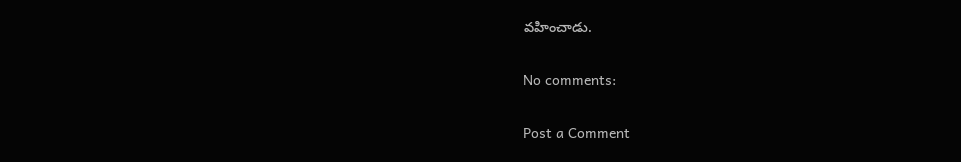వహించాడు.

No comments:

Post a Comment